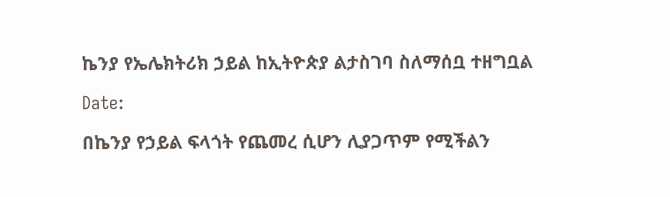ኬንያ የኤሌክትሪክ ኃይል ከኢትዮጵያ ልታስገባ ስለማሰቧ ተዘግቧል

Date:

በኬንያ የኃይል ፍላጎት የጨመረ ሲሆን ሊያጋጥም የሚችልን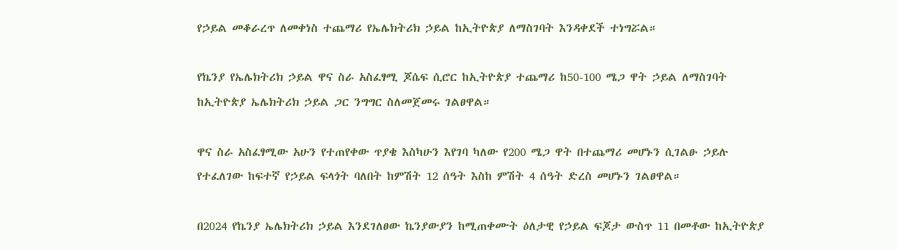የኃይል መቆራረጥ ለመቀነስ ተጨማሪ የኤሌክትሪክ ኃይል ከኢትዮጵያ ለማስገባት እንዳቀደች ተነግሯል።

የኬንያ የኤሌክትሪክ ኃይል ዋና ስራ አስፈፃሚ ጆሴፍ ሲሮር ከኢትዮጵያ ተጨማሪ ከ50-100 ሜጋ ዋት ኃይል ለማስገባት ከኢትዮጵያ ኤሌክትሪክ ኃይል ጋር ንግግር ስለመጀመሩ ገልፀዋል።

ዋና ስራ አስፈፃሚው አሁን የተጠየቀው ጥያቄ እስካሁን እየገባ ካለው የ200 ሜጋ ዋት በተጨማሪ መሆኑን ሲገልፁ ኃይሉ የተፈለገው ከፍተኛ የኃይል ፍላጎት ባለበት ከምሽት 12 ሰዓት እስከ ምሽት 4 ሰዓት ድረስ መሆኑን ገልፀዋል።

በ2024 የኬንያ ኤሌክትሪክ ኃይል እንደገለፀው ኬንያውያን ከሚጠቀሙት ዕለታዊ የኃይል ፍጆታ ውስጥ 11 በመቶው ከኢትዮጵያ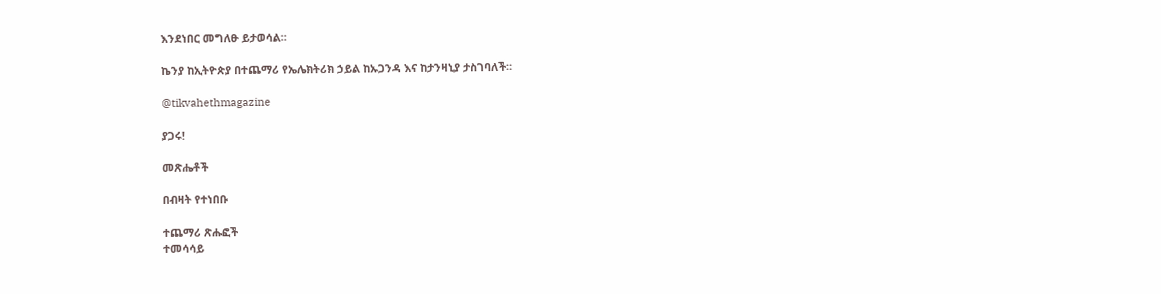እንደነበር መግለፁ ይታወሳል።

ኬንያ ከኢትዮጵያ በተጨማሪ የኤሌክትሪክ ኃይል ከኡጋንዳ እና ከታንዛኒያ ታስገባለች።

@tikvahethmagazine

ያጋሩ!

መጽሔቶች

በብዛት የተነበቡ

ተጨማሪ ጽሑፎች
ተመሳሳይ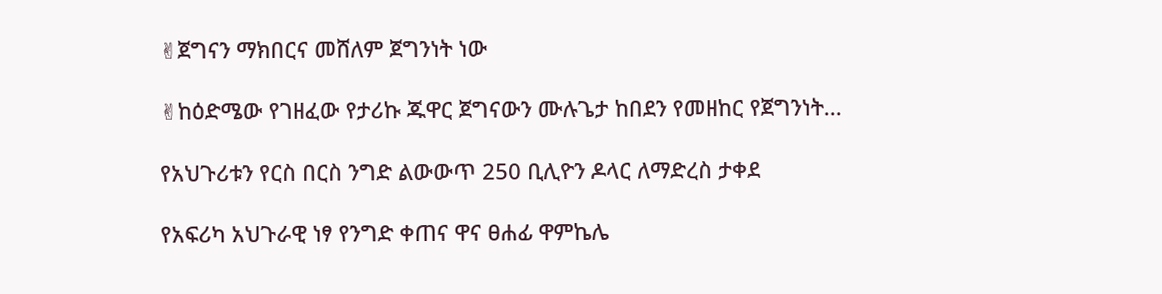✌ጀግናን ማክበርና መሸለም ጀግንነት ነው

✌ከዕድሜው የገዘፈው የታሪኩ ጁዋር ጀግናውን ሙሉጌታ ከበደን የመዘከር የጀግንነት...

የአህጉሪቱን የርስ በርስ ንግድ ልውውጥ 250 ቢሊዮን ዶላር ለማድረስ ታቀደ

የአፍሪካ አህጉራዊ ነፃ የንግድ ቀጠና ዋና ፀሐፊ ዋምኬሌ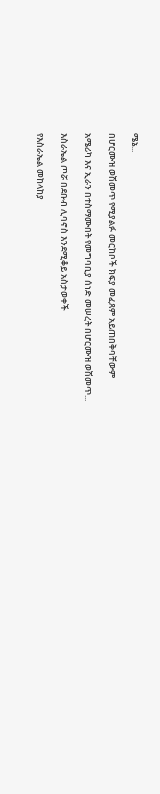ሜኔ...

በሆርሙዝ ወሽመጥ የሚያልፉ መርከቦች ክፍያ መፈጸም አይጠበቅባቸውም

አሜሪካ እና ኢራን በተስማሙበት የመግባቢያ ሰነድ መሠረት በሆርሙዝ ወሽመጥ...

እስራኤል ጦሯ በደቡብ ሊባኖስ እንደሚቆይ አስታወቀች

የእስራኤል መከላከያ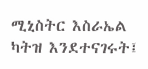ሚኒስትር እስራኤል ካትዝ እንደተናገሩት፤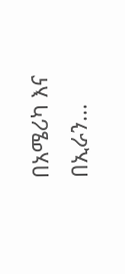በአሜሪካ እና በኢራን...